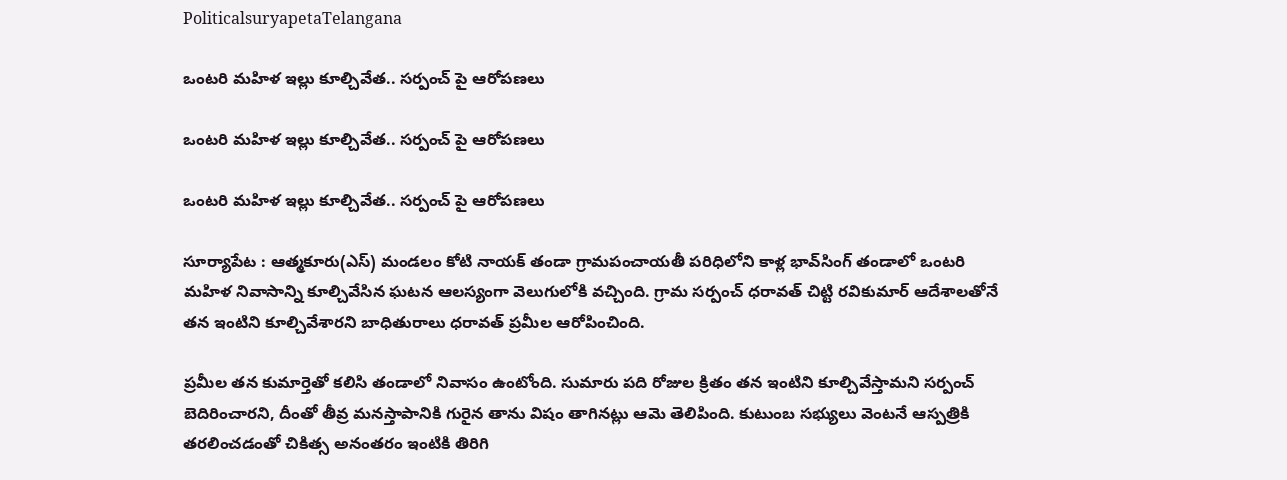PoliticalsuryapetaTelangana

ఒంటరి మహిళ ఇల్లు కూల్చివేత.. సర్పంచ్‌ పై ఆరోపణలు

ఒంటరి మహిళ ఇల్లు కూల్చివేత.. సర్పంచ్‌ పై ఆరోపణలు

ఒంటరి మహిళ ఇల్లు కూల్చివేత.. సర్పంచ్‌ పై ఆరోపణలు

సూర్యాపేట : ఆత్మకూరు(ఎస్) మండలం కోటి నాయక్ తండా గ్రామపంచాయతీ పరిధిలోని కాళ్ల భావ్‌సింగ్ తండాలో ఒంటరి మహిళ నివాసాన్ని కూల్చివేసిన ఘటన ఆలస్యంగా వెలుగులోకి వచ్చింది. గ్రామ సర్పంచ్ ధరావత్ చిట్టి రవికుమార్ ఆదేశాలతోనే తన ఇంటిని కూల్చివేశారని బాధితురాలు ధరావత్ ప్రమీల ఆరోపించింది.

ప్రమీల తన కుమార్తెతో కలిసి తండాలో నివాసం ఉంటోంది. సుమారు పది రోజుల క్రితం తన ఇంటిని కూల్చివేస్తామని సర్పంచ్ బెదిరించారని, దీంతో తీవ్ర మనస్తాపానికి గురైన తాను విషం తాగినట్లు ఆమె తెలిపింది. కుటుంబ సభ్యులు వెంటనే ఆస్పత్రికి తరలించడంతో చికిత్స అనంతరం ఇంటికి తిరిగి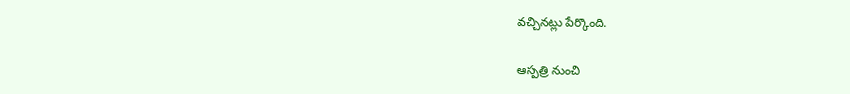వచ్చినట్లు పేర్కొంది.

ఆస్పత్రి నుంచి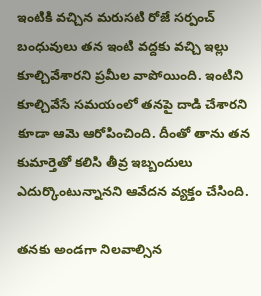ఇంటికి వచ్చిన మరుసటి రోజే సర్పంచ్ బంధువులు తన ఇంటి వద్దకు వచ్చి ఇల్లు కూల్చివేశారని ప్రమీల వాపోయింది. ఇంటిని కూల్చివేసే సమయంలో తనపై దాడి చేశారని కూడా ఆమె ఆరోపించింది. దీంతో తాను తన కుమార్తెతో కలిసి తీవ్ర ఇబ్బందులు ఎదుర్కొంటున్నానని ఆవేదన వ్యక్తం చేసింది.

తనకు అండగా నిలవాల్సిన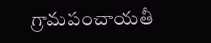గ్రామపంచాయతీ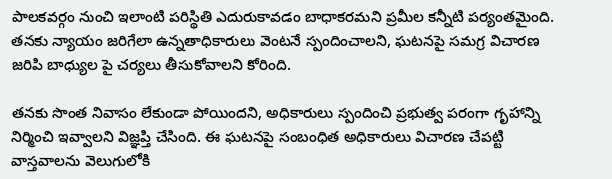పాలకవర్గం నుంచి ఇలాంటి పరిస్థితి ఎదురుకావడం బాధాకరమని ప్రమీల కన్నీటి పర్యంతమైంది. తనకు న్యాయం జరిగేలా ఉన్నతాధికారులు వెంటనే స్పందించాలని, ఘటనపై సమగ్ర విచారణ జరిపి బాధ్యుల పై చర్యలు తీసుకోవాలని కోరింది.

తనకు సొంత నివాసం లేకుండా పోయిందని, అధికారులు స్పందించి ప్రభుత్వ పరంగా గృహాన్ని నిర్మించి ఇవ్వాలని విజ్ఞప్తి చేసింది. ఈ ఘటనపై సంబంధిత అధికారులు విచారణ చేపట్టి వాస్తవాలను వెలుగులోకి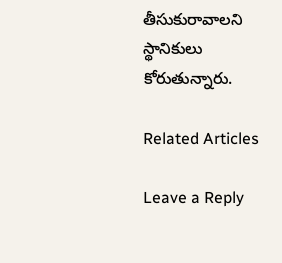తీసుకురావాలని స్థానికులు కోరుతున్నారు.

Related Articles

Leave a Reply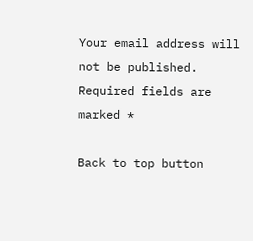Your email address will not be published. Required fields are marked *

Back to top button